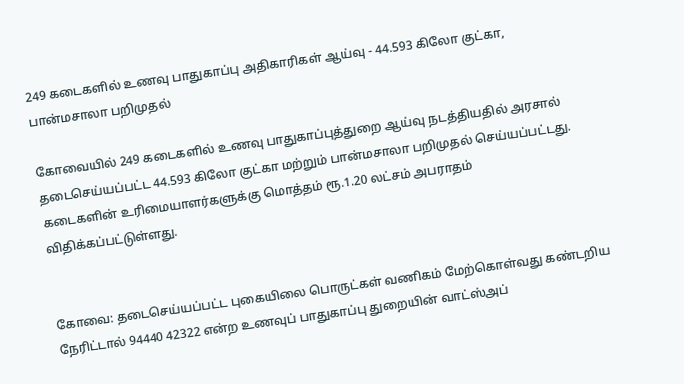249 கடைகளில் உணவு பாதுகாப்பு அதிகாரிகள் ஆய்வு - 44.593 கிலோ குட்கா, பான்மசாலா பறிமுதல்

கோவையில் 249 கடைகளில் உணவு பாதுகாப்புத்துறை ஆய்வு நடத்தியதில் அரசால் தடைசெய்யப்பட்ட 44.593 கிலோ குட்கா மற்றும் பான்மசாலா பறிமுதல் செய்யப்பட்டது. கடைகளின் உரிமையாளர்களுக்கு மொத்தம் ரூ.1.20 லட்சம் அபராதம் விதிக்கப்பட்டுள்ளது.


கோவை: தடைசெய்யப்பட்ட புகையிலை பொருட்கள் வணிகம் மேற்கொள்வது கண்டறிய நேரிட்டால் 94440 42322 என்ற உணவுப் பாதுகாப்பு துறையின் வாட்ஸ்அப்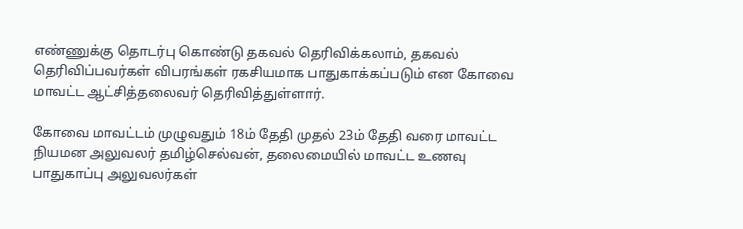எண்ணுக்கு தொடர்பு கொண்டு தகவல் தெரிவிக்கலாம், தகவல் தெரிவிப்பவர்கள் விபரங்கள் ரகசியமாக பாதுகாக்கப்படும் என கோவை மாவட்ட ஆட்சித்தலைவர் தெரிவித்துள்ளார்.

கோவை மாவட்டம் முழுவதும் 18ம் தேதி முதல் 23ம் தேதி வரை மாவட்ட நியமன அலுவலர் தமிழ்செல்வன், தலைமையில் மாவட்ட உணவு பாதுகாப்பு அலுவலர்கள்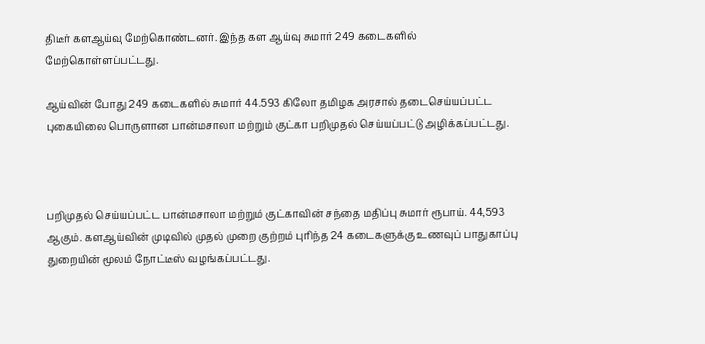திடீர் களஆய்வு மேற்கொண்டனர். இந்த கள ஆய்வு சுமார் 249 கடைகளில் மேற்கொள்ளப்பட்டது.

ஆய்வின் போது 249 கடைகளில் சுமார் 44.593 கிலோ தமிழக அரசால் தடைசெய்யப்பட்ட புகையிலை பொருளான பான்மசாலா மற்றும் குட்கா பறிமுதல் செய்யப்பட்டு அழிக்கப்பட்டது.



பறிமுதல் செய்யப்பட்ட பான்மசாலா மற்றும் குட்காவின் சந்தை மதிப்பு சுமார் ரூபாய். 44,593 ஆகும். களஆய்வின் முடிவில் முதல் முறை குற்றம் புரிந்த 24 கடைகளுக்கு உணவுப் பாதுகாப்பு துறையின் மூலம் நோட்டீஸ் வழங்கப்பட்டது.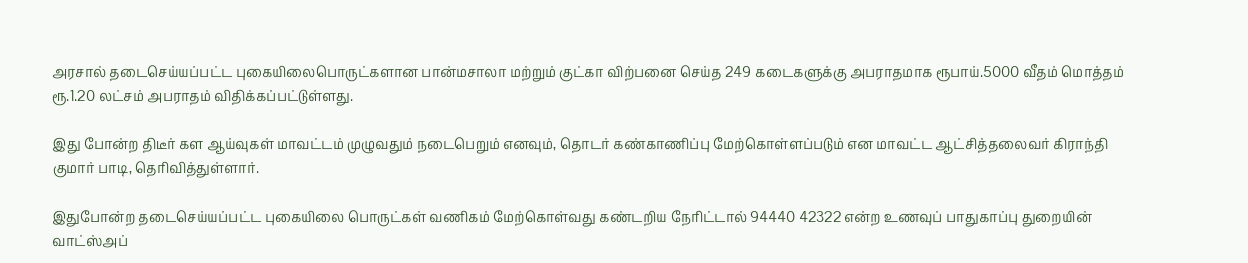அரசால் தடைசெய்யப்பட்ட புகையிலைபொருட்களான பான்மசாலா மற்றும் குட்கா விற்பனை செய்த 249 கடைகளுக்கு அபராதமாக ரூபாய்.5000 வீதம் மொத்தம் ரூ.1.20 லட்சம் அபராதம் விதிக்கப்பட்டுள்ளது.

இது போன்ற திடீர் கள ஆய்வுகள் மாவட்டம் முழுவதும் நடைபெறும் எனவும், தொடர் கண்காணிப்பு மேற்கொள்ளப்படும் என மாவட்ட ஆட்சித்தலைவர் கிராந்தி குமார் பாடி, தெரிவித்துள்ளார்.

இதுபோன்ற தடைசெய்யப்பட்ட புகையிலை பொருட்கள் வணிகம் மேற்கொள்வது கண்டறிய நேரிட்டால் 94440 42322 என்ற உணவுப் பாதுகாப்பு துறையின் வாட்ஸ்அப்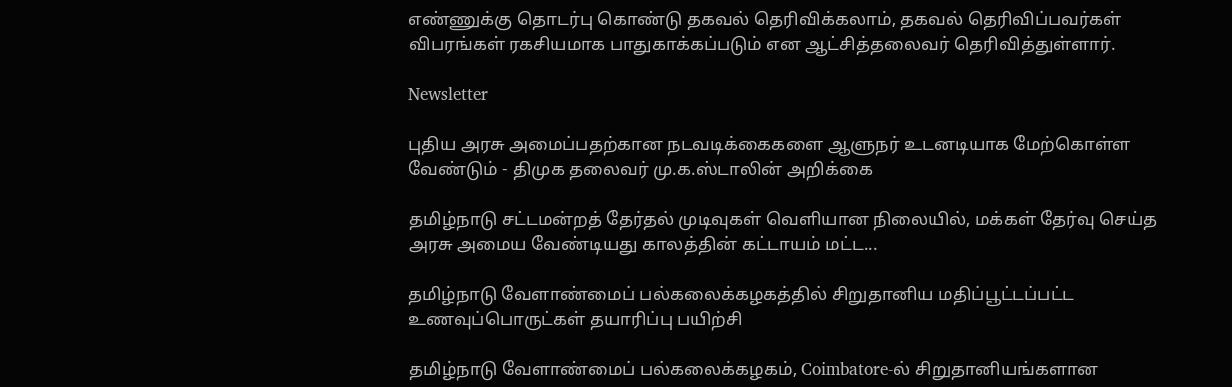எண்ணுக்கு தொடர்பு கொண்டு தகவல் தெரிவிக்கலாம், தகவல் தெரிவிப்பவர்கள் விபரங்கள் ரகசியமாக பாதுகாக்கப்படும் என ஆட்சித்தலைவர் தெரிவித்துள்ளார்.

Newsletter

புதிய அரசு அமைப்பதற்கான நடவடிக்கைகளை ஆளுநர் உடனடியாக மேற்கொள்ள வேண்டும் - திமுக தலைவர் மு.க.ஸ்டாலின் அறிக்கை

தமிழ்நாடு சட்டமன்றத் தேர்தல் முடிவுகள் வெளியான நிலையில், மக்கள் தேர்வு செய்த அரசு அமைய வேண்டியது காலத்தின் கட்டாயம் மட்ட...

தமிழ்நாடு வேளாண்மைப் பல்கலைக்கழகத்தில் சிறுதானிய மதிப்பூட்டப்பட்ட உணவுப்பொருட்கள் தயாரிப்பு பயிற்சி

தமிழ்நாடு வேளாண்மைப் பல்கலைக்கழகம், Coimbatore-ல் சிறுதானியங்களான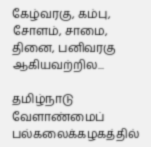கேழ்வரகு, கம்பு, சோளம், சாமை, தினை, பனிவரகு ஆகியவற்றில...

தமிழ்நாடு வேளாண்மைப் பல்கலைக்கழகத்தில்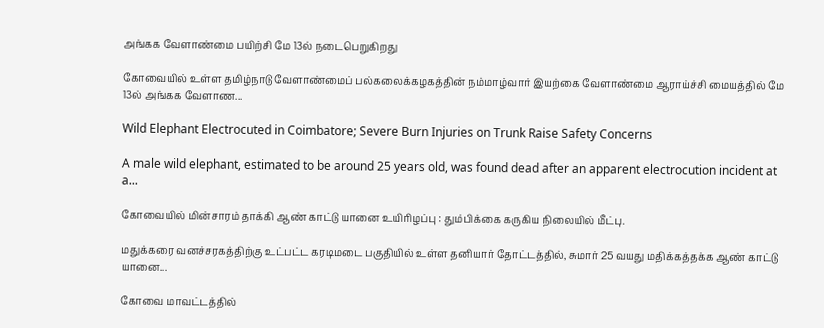அங்கக வேளாண்மை பயிற்சி மே 13ல் நடைபெறுகிறது

கோவையில் உள்ள தமிழ்நாடு வேளாண்மைப் பல்கலைக்கழகத்தின் நம்மாழ்வார் இயற்கை வேளாண்மை ஆராய்ச்சி மையத்தில் மே 13ல் அங்கக வேளாண...

Wild Elephant Electrocuted in Coimbatore; Severe Burn Injuries on Trunk Raise Safety Concerns

A male wild elephant, estimated to be around 25 years old, was found dead after an apparent electrocution incident at a...

கோவையில் மின்சாரம் தாக்கி ஆண் காட்டு யானை உயிரிழப்பு : தும்பிக்கை கருகிய நிலையில் மீட்பு.

மதுக்கரை வனச்சரகத்திற்கு உட்பட்ட கரடிமடை பகுதியில் உள்ள தனியார் தோட்டத்தில், சுமார் 25 வயது மதிக்கத்தக்க ஆண் காட்டு யானை...

கோவை மாவட்டத்தில்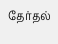தேர்தல்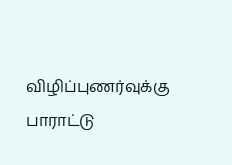விழிப்புணர்வுக்கு பாராட்டு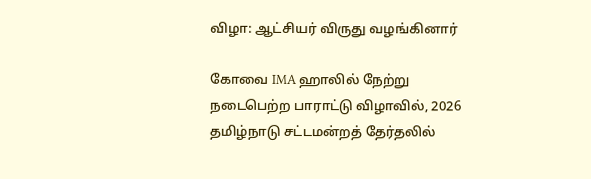விழா: ஆட்சியர் விருது வழங்கினார்

கோவை IMA ஹாலில் நேற்று நடைபெற்ற பாராட்டு விழாவில், 2026 தமிழ்நாடு சட்டமன்றத் தேர்தலில்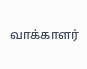வாக்காளர்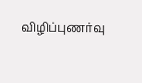விழிப்புணர்வு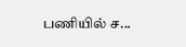பணியில் ச...